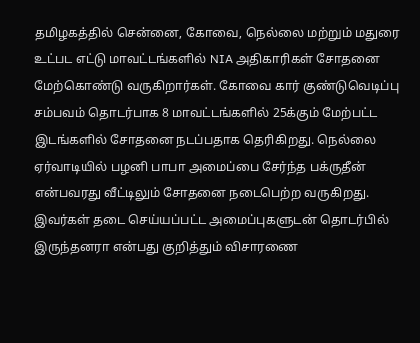தமிழகத்தில் சென்னை, கோவை, நெல்லை மற்றும் மதுரை உட்பட எட்டு மாவட்டங்களில் NIA அதிகாரிகள் சோதனை மேற்கொண்டு வருகிறார்கள். கோவை கார் குண்டுவெடிப்பு சம்பவம் தொடர்பாக 8 மாவட்டங்களில் 25க்கும் மேற்பட்ட இடங்களில் சோதனை நடப்பதாக தெரிகிறது. நெல்லை ஏர்வாடியில் பழனி பாபா அமைப்பை சேர்ந்த பக்ருதீன் என்பவரது வீட்டிலும் சோதனை நடைபெற்ற வருகிறது. இவர்கள் தடை செய்யப்பட்ட அமைப்புகளுடன் தொடர்பில் இருந்தனரா என்பது குறித்தும் விசாரணை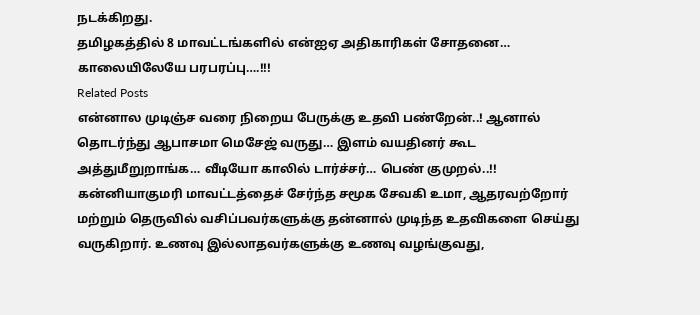நடக்கிறது.
தமிழகத்தில் 8 மாவட்டங்களில் என்ஐஏ அதிகாரிகள் சோதனை… காலையிலேயே பரபரப்பு….!!!
Related Posts
என்னால முடிஞ்ச வரை நிறைய பேருக்கு உதவி பண்றேன்..! ஆனால் தொடர்ந்து ஆபாசமா மெசேஜ் வருது… இளம் வயதினர் கூட அத்துமீறுறாங்க… வீடியோ காலில் டார்ச்சர்… பெண் குமுறல்..!!
கன்னியாகுமரி மாவட்டத்தைச் சேர்ந்த சமூக சேவகி உமா, ஆதரவற்றோர் மற்றும் தெருவில் வசிப்பவர்களுக்கு தன்னால் முடிந்த உதவிகளை செய்து வருகிறார். உணவு இல்லாதவர்களுக்கு உணவு வழங்குவது,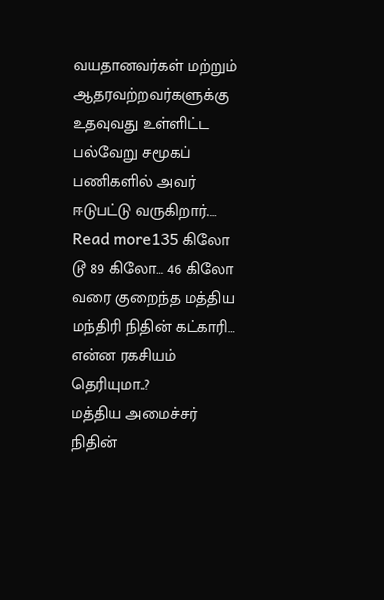வயதானவர்கள் மற்றும் ஆதரவற்றவர்களுக்கு உதவுவது உள்ளிட்ட பல்வேறு சமூகப் பணிகளில் அவர் ஈடுபட்டு வருகிறார்.…
Read more135 கிலோ டூ 89 கிலோ… 46 கிலோ வரை குறைந்த மத்திய மந்திரி நிதின் கட்காரி… என்ன ரகசியம் தெரியுமா..?
மத்திய அமைச்சர் நிதின்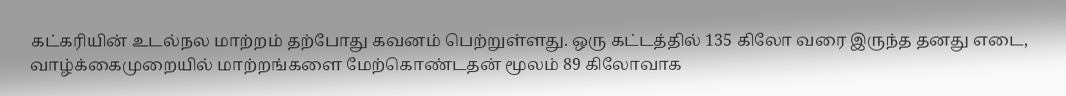கட்கரியின் உடல்நல மாற்றம் தற்போது கவனம் பெற்றுள்ளது. ஒரு கட்டத்தில் 135 கிலோ வரை இருந்த தனது எடை, வாழ்க்கைமுறையில் மாற்றங்களை மேற்கொண்டதன் மூலம் 89 கிலோவாக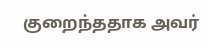குறைந்ததாக அவர்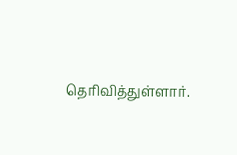தெரிவித்துள்ளார்.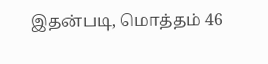இதன்படி, மொத்தம் 46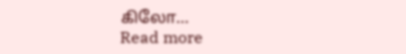கிலோ…
Read more